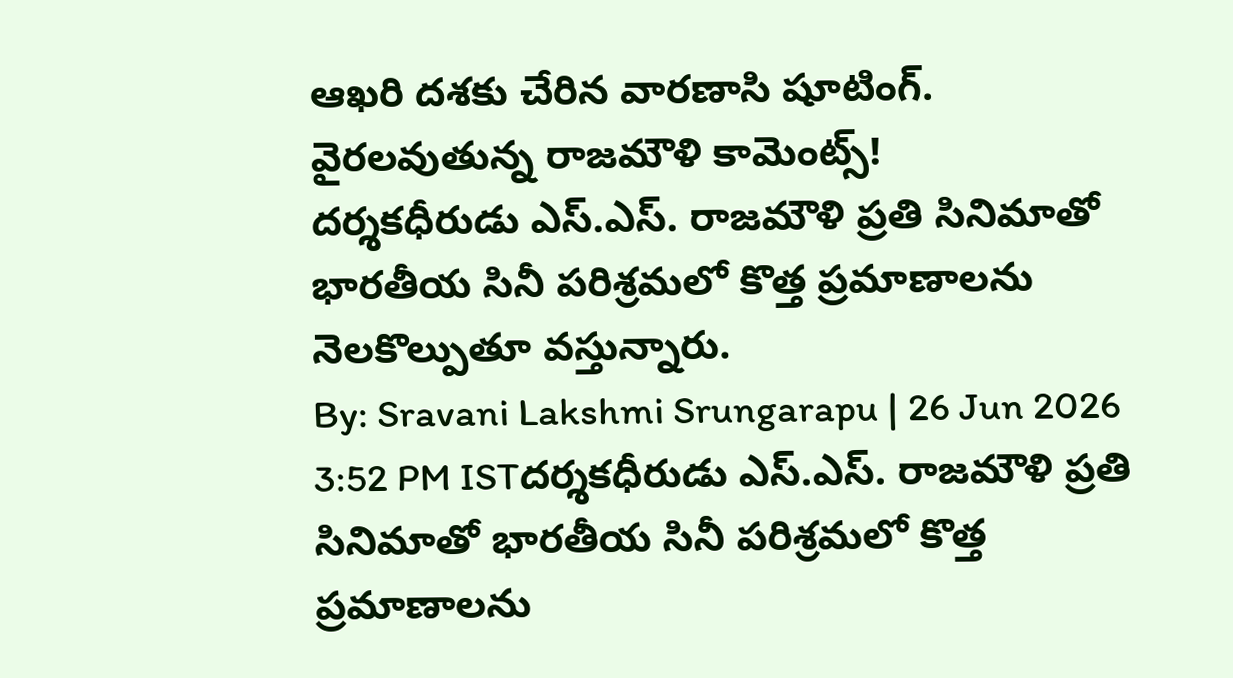ఆఖరి దశకు చేరిన వారణాసి షూటింగ్. వైరలవుతున్న రాజమౌళి కామెంట్స్!
దర్శకధీరుడు ఎస్.ఎస్. రాజమౌళి ప్రతి సినిమాతో భారతీయ సినీ పరిశ్రమలో కొత్త ప్రమాణాలను నెలకొల్పుతూ వస్తున్నారు.
By: Sravani Lakshmi Srungarapu | 26 Jun 2026 3:52 PM ISTదర్శకధీరుడు ఎస్.ఎస్. రాజమౌళి ప్రతి సినిమాతో భారతీయ సినీ పరిశ్రమలో కొత్త ప్రమాణాలను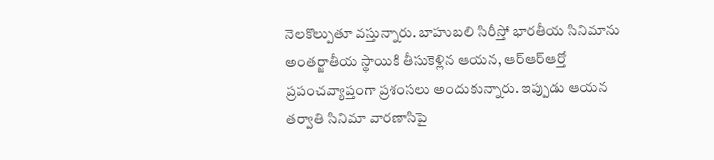నెలకొల్పుతూ వస్తున్నారు. బాహుబలి సిరీస్తో భారతీయ సినిమాను అంతర్జాతీయ స్థాయికి తీసుకెళ్లిన ఆయన, ఆర్ఆర్ఆర్తో ప్రపంచవ్యాప్తంగా ప్రశంసలు అందుకున్నారు. ఇప్పుడు ఆయన తర్వాతి సినిమా వారణాసిపై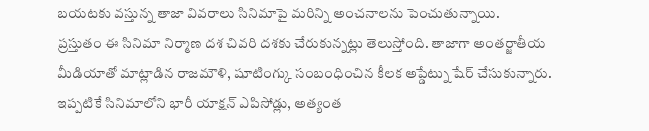బయటకు వస్తున్న తాజా వివరాలు సినిమాపై మరిన్ని అంచనాలను పెంచుతున్నాయి.
ప్రస్తుతం ఈ సినిమా నిర్మాణ దశ చివరి దశకు చేరుకున్నట్లు తెలుస్తోంది. తాజాగా అంతర్జాతీయ మీడియాతో మాట్లాడిన రాజమౌళి, షూటింగ్కు సంబంధించిన కీలక అప్డేట్ను షేర్ చేసుకున్నారు. ఇప్పటికే సినిమాలోని భారీ యాక్షన్ ఎపిసోడ్లు, అత్యంత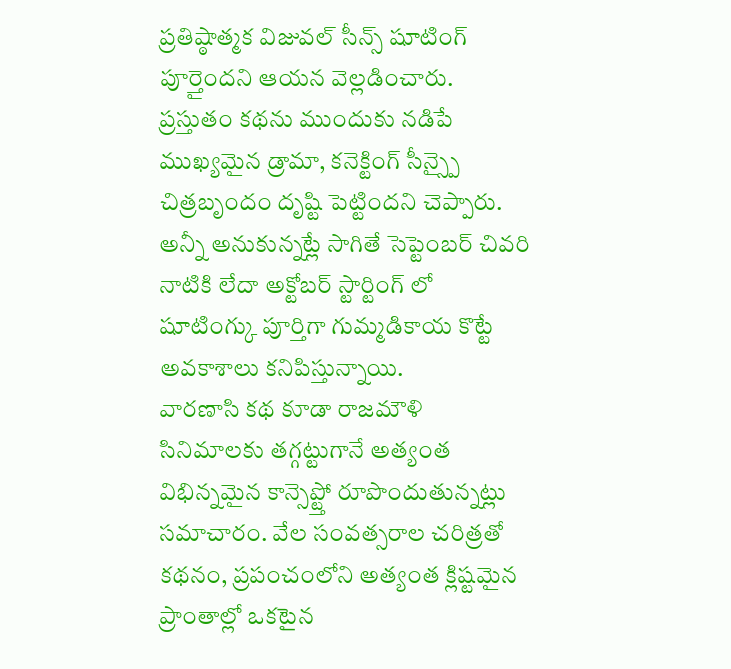ప్రతిష్ఠాత్మక విజువల్ సీన్స్ షూటింగ్ పూర్తైందని ఆయన వెల్లడించారు. ప్రస్తుతం కథను ముందుకు నడిపే ముఖ్యమైన డ్రామా, కనెక్టింగ్ సీన్స్పై చిత్రబృందం దృష్టి పెట్టిందని చెప్పారు. అన్నీ అనుకున్నట్లే సాగితే సెప్టెంబర్ చివరి నాటికి లేదా అక్టోబర్ స్టార్టింగ్ లో షూటింగ్కు పూర్తిగా గుమ్మడికాయ కొట్టే అవకాశాలు కనిపిస్తున్నాయి.
వారణాసి కథ కూడా రాజమౌళి సినిమాలకు తగ్గట్టుగానే అత్యంత విభిన్నమైన కాన్సెప్ట్తో రూపొందుతున్నట్లు సమాచారం. వేల సంవత్సరాల చరిత్రతో కథనం, ప్రపంచంలోని అత్యంత క్లిష్టమైన ప్రాంతాల్లో ఒకటైన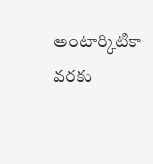అంటార్కిటికా వరకు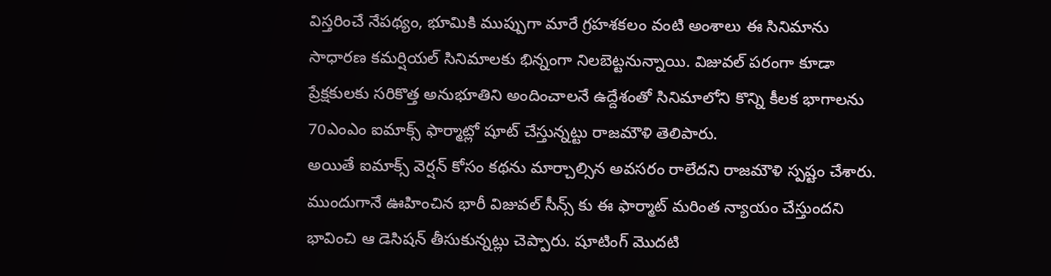విస్తరించే నేపథ్యం, భూమికి ముప్పుగా మారే గ్రహశకలం వంటి అంశాలు ఈ సినిమాను సాధారణ కమర్షియల్ సినిమాలకు భిన్నంగా నిలబెట్టనున్నాయి. విజువల్ పరంగా కూడా ప్రేక్షకులకు సరికొత్త అనుభూతిని అందించాలనే ఉద్దేశంతో సినిమాలోని కొన్ని కీలక భాగాలను 70ఎంఎం ఐమాక్స్ ఫార్మాట్లో షూట్ చేస్తున్నట్టు రాజమౌళి తెలిపారు.
అయితే ఐమాక్స్ వెర్షన్ కోసం కథను మార్చాల్సిన అవసరం రాలేదని రాజమౌళి స్పష్టం చేశారు. ముందుగానే ఊహించిన భారీ విజువల్ సీన్స్ కు ఈ ఫార్మాట్ మరింత న్యాయం చేస్తుందని భావించి ఆ డెసిషన్ తీసుకున్నట్లు చెప్పారు. షూటింగ్ మొదటి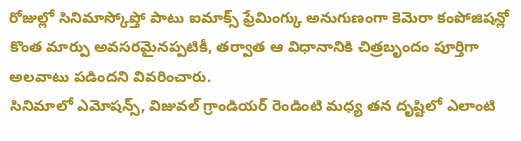రోజుల్లో సినిమాస్కోప్తో పాటు ఐమాక్స్ ఫ్రేమింగ్కు అనుగుణంగా కెమెరా కంపోజిషన్లో కొంత మార్పు అవసరమైనప్పటికీ, తర్వాత ఆ విధానానికి చిత్రబృందం పూర్తిగా అలవాటు పడిందని వివరించారు.
సినిమాలో ఎమోషన్స్, విజువల్ గ్రాండియర్ రెండింటి మధ్య తన దృష్టిలో ఎలాంటి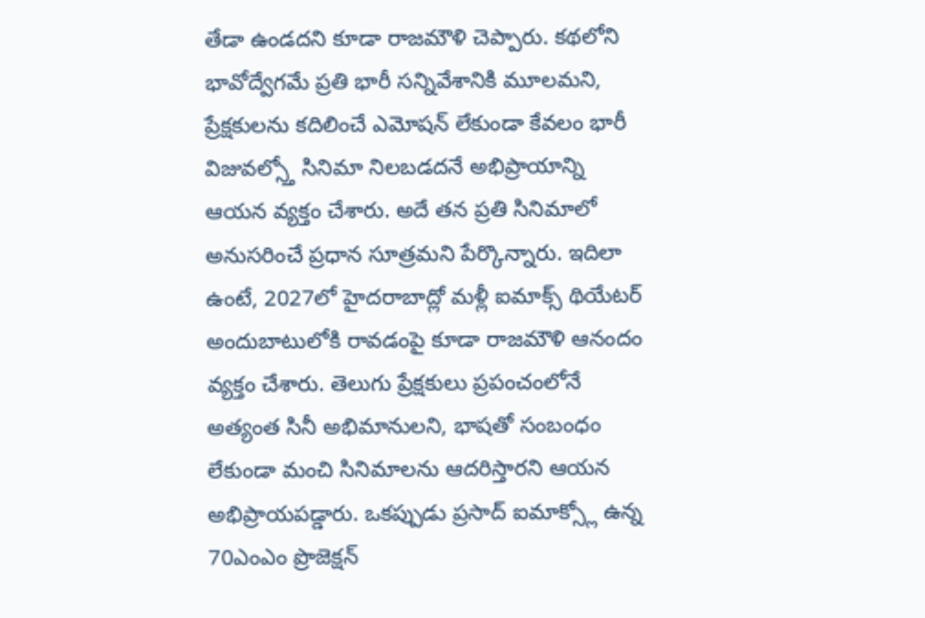తేడా ఉండదని కూడా రాజమౌళి చెప్పారు. కథలోని భావోద్వేగమే ప్రతి భారీ సన్నివేశానికి మూలమని, ప్రేక్షకులను కదిలించే ఎమోషన్ లేకుండా కేవలం భారీ విజువల్స్తో సినిమా నిలబడదనే అభిప్రాయాన్ని ఆయన వ్యక్తం చేశారు. అదే తన ప్రతి సినిమాలో అనుసరించే ప్రధాన సూత్రమని పేర్కొన్నారు. ఇదిలా ఉంటే, 2027లో హైదరాబాద్లో మళ్లీ ఐమాక్స్ థియేటర్ అందుబాటులోకి రావడంపై కూడా రాజమౌళి ఆనందం వ్యక్తం చేశారు. తెలుగు ప్రేక్షకులు ప్రపంచంలోనే అత్యంత సినీ అభిమానులని, భాషతో సంబంధం లేకుండా మంచి సినిమాలను ఆదరిస్తారని ఆయన అభిప్రాయపడ్డారు. ఒకప్పుడు ప్రసాద్ ఐమాక్స్లో ఉన్న 70ఎంఎం ప్రొజెక్షన్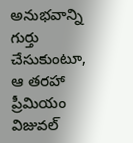అనుభవాన్ని గుర్తు చేసుకుంటూ, ఆ తరహా ప్రీమియం విజువల్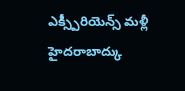ఎక్స్పీరియెన్స్ మళ్లీ హైదరాబాద్కు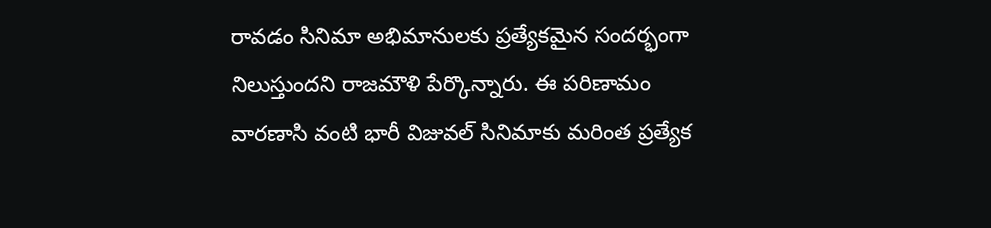రావడం సినిమా అభిమానులకు ప్రత్యేకమైన సందర్భంగా నిలుస్తుందని రాజమౌళి పేర్కొన్నారు. ఈ పరిణామం వారణాసి వంటి భారీ విజువల్ సినిమాకు మరింత ప్రత్యేక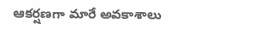ఆకర్షణగా మారే అవకాశాలు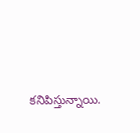కనిపిస్తున్నాయి.